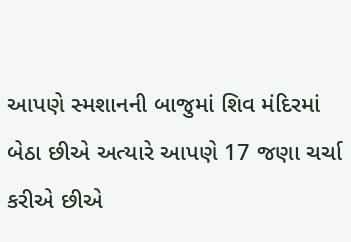આપણે સ્મશાનની બાજુમાં શિવ મંદિરમાં બેઠા છીએ અત્યારે આપણે 17 જણા ચર્ચા કરીએ છીએ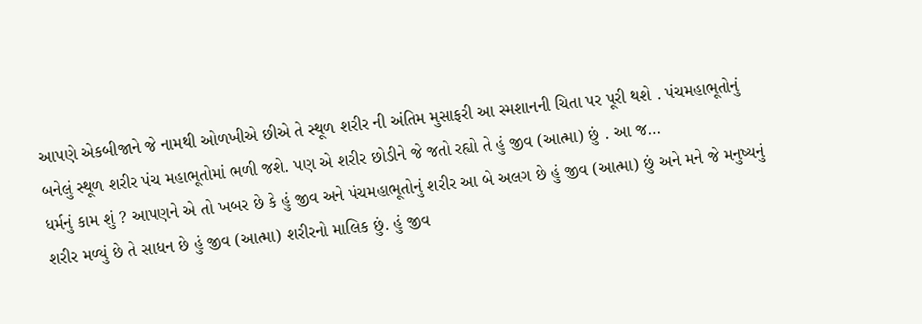આપણે એકબીજાને જે નામથી ઓળખીએ છીએ તે સ્થૂળ શરીર ની અંતિમ મુસાફરી આ સ્મશાનની ચિતા પર પૂરી થશે . પંચમહાભૂતોનું બનેલું સ્થૂળ શરીર પંચ મહાભૂતોમાં ભળી જશે. પણ એ શરીર છોડીને જે જતો રહ્યો તે હું જીવ (આત્મા) છું . આ જ…
ધર્મનું કામ શું ? આપણને એ તો ખબર છે કે હું જીવ અને પંચમહાભૂતોનું શરીર આ બે અલગ છે હું જીવ (આત્મા) છું અને મને જે મનુષ્યનું શરીર મળ્યું છે તે સાધન છે હું જીવ (આત્મા) શરીરનો માલિક છું. હું જીવ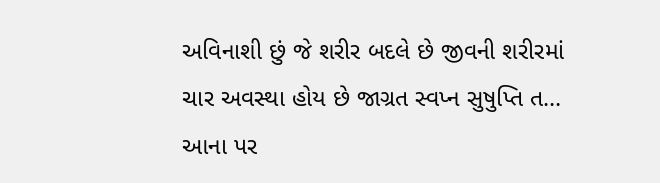અવિનાશી છું જે શરીર બદલે છે જીવની શરીરમાં ચાર અવસ્થા હોય છે જાગ્રત સ્વપ્ન સુષુપ્તિ ત…
આના પર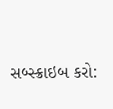સબ્સ્ક્રાઇબ કરો: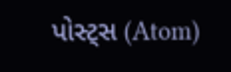પોસ્ટ્સ (Atom)